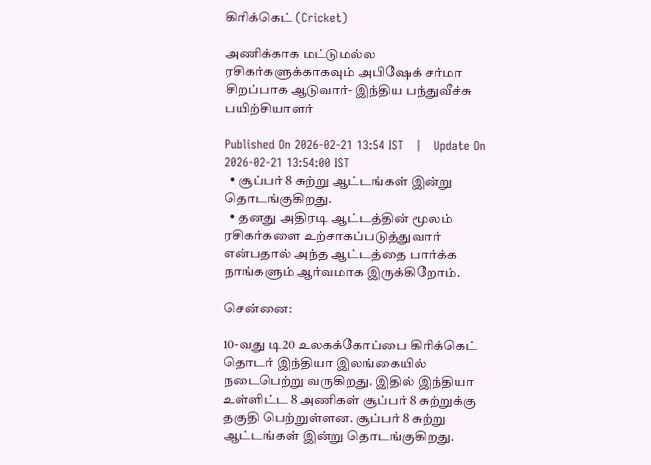கிரிக்கெட் (Cricket)

அணிக்காக மட்டுமல்ல ரசிகர்களுக்காகவும் அபிஷேக் சர்மா சிறப்பாக ஆடுவார்- இந்திய பந்துவீச்சு பயிற்சியாளர்

Published On 2026-02-21 13:54 IST   |   Update On 2026-02-21 13:54:00 IST
  • சூப்பர் 8 சுற்று ஆட்டங்கள் இன்று தொடங்குகிறது.
  • தனது அதிரடி ஆட்டத்தின் மூலம் ரசிகர்களை உற்சாகப்படுத்துவார் என்பதால் அந்த ஆட்டத்தை பார்க்க நாங்களும் ஆர்வமாக இருக்கிறோம்.

சென்னை:

10-வது டி20 உலகக்கோப்பை கிரிக்கெட் தொடர் இந்தியா இலங்கையில் நடைபெற்று வருகிறது. இதில் இந்தியா உள்ளிட்ட 8 அணிகள் சூப்பர் 8 சுற்றுக்கு தகுதி பெற்றுள்ளன. சூப்பர் 8 சுற்று ஆட்டங்கள் இன்று தொடங்குகிறது.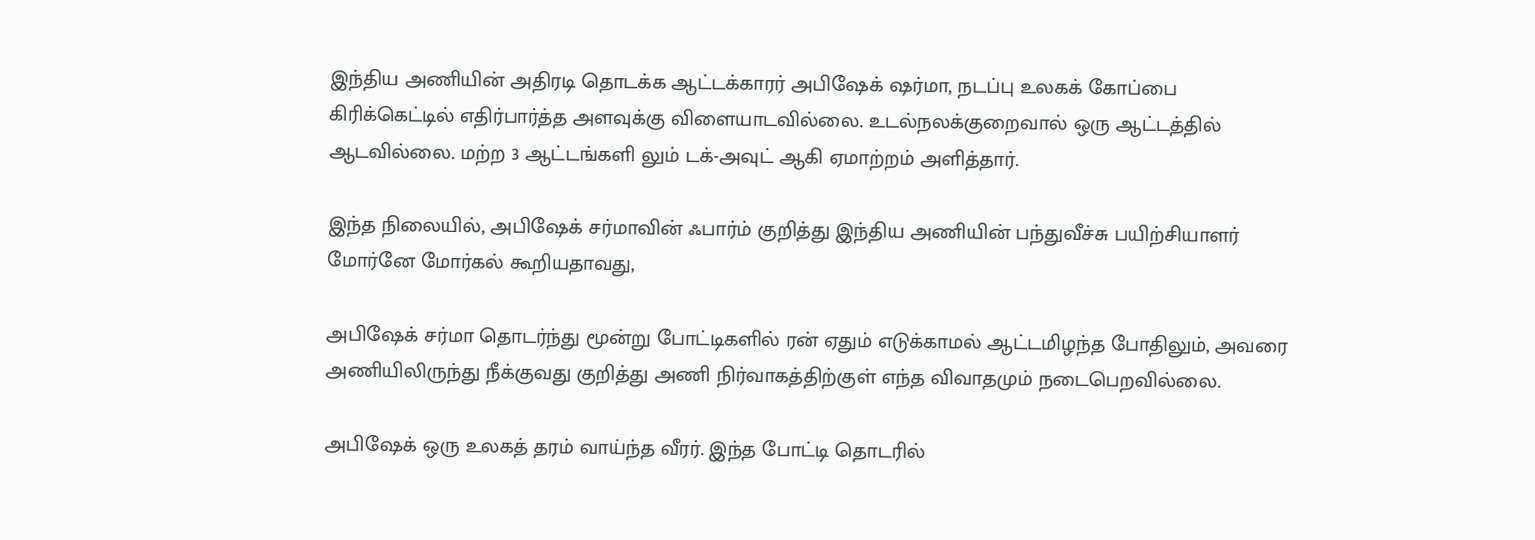இந்திய அணியின் அதிரடி தொடக்க ஆட்டக்காரர் அபிஷேக் ஷர்மா, நடப்பு உலகக் கோப்பை கிரிக்கெட்டில் எதிர்பார்த்த அளவுக்கு விளையாடவில்லை. உடல்நலக்குறைவால் ஒரு ஆட்டத்தில் ஆடவில்லை. மற்ற 3 ஆட்டங்களி லும் டக்-அவுட் ஆகி ஏமாற்றம் அளித்தார்.

இந்த நிலையில், அபிஷேக் சர்மாவின் ஃபார்ம் குறித்து இந்திய அணியின் பந்துவீச்சு பயிற்சியாளர் மோர்னே மோர்கல் கூறியதாவது,

அபிஷேக் சர்மா தொடர்ந்து மூன்று போட்டிகளில் ரன் ஏதும் எடுக்காமல் ஆட்டமிழந்த போதிலும், அவரை அணியிலிருந்து நீக்குவது குறித்து அணி நிர்வாகத்திற்குள் எந்த விவாதமும் நடைபெறவில்லை.

அபிஷேக் ஒரு உலகத் தரம் வாய்ந்த வீரர். இந்த போட்டி தொடரில்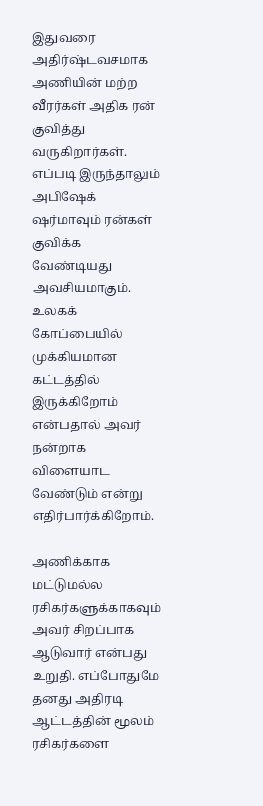இதுவரை அதிர்ஷ்டவசமாக அணியின் மற்ற வீரர்கள் அதிக ரன் குவித்து வருகிறார்கள். எப்படி இருந்தாலும் அபிஷேக் ஷர்மாவும் ரன்கள் குவிக்க வேண்டியது அவசியமாகும். உலகக் கோப்பையில் முக்கியமான கட்டத்தில் இருக்கிறோம் என்பதால் அவர் நன்றாக விளையாட வேண்டும் என்று எதிர்பார்க்கிறோம்.

அணிக்காக மட்டுமல்ல ரசிகர்களுக்காகவும் அவர் சிறப்பாக ஆடுவார் என்பது உறுதி. எப்போதுமே தனது அதிரடி ஆட்டத்தின் மூலம் ரசிகர்களை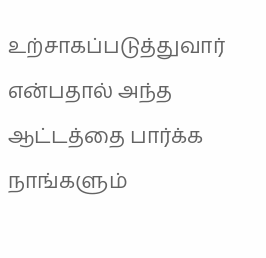உற்சாகப்படுத்துவார் என்பதால் அந்த ஆட்டத்தை பார்க்க நாங்களும்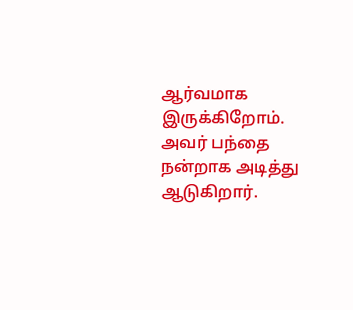ஆர்வமாக இருக்கிறோம். அவர் பந்தை நன்றாக அடித்து ஆடுகிறார்.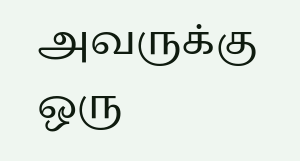அவருக்கு ஒரு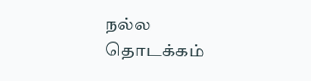நல்ல தொடக்கம்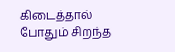கிடைத்தால் போதும் சிறந்த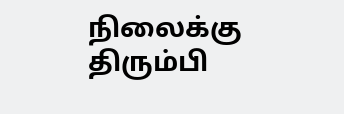நிலைக்கு திரும்பி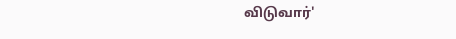விடுவார்'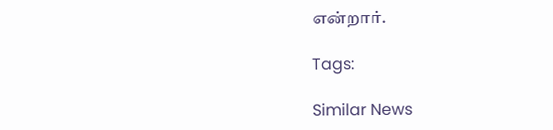என்றார்.

Tags:

Similar News